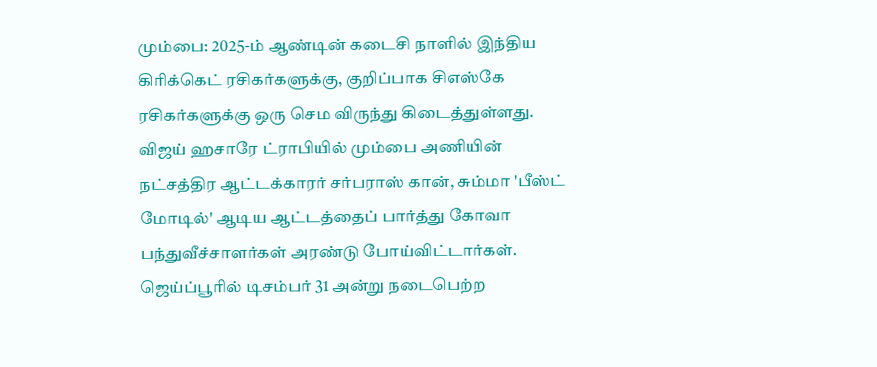மும்பை: 2025-ம் ஆண்டின் கடைசி நாளில் இந்திய கிரிக்கெட் ரசிகர்களுக்கு, குறிப்பாக சிஎஸ்கே ரசிகர்களுக்கு ஒரு செம விருந்து கிடைத்துள்ளது. விஜய் ஹசாரே ட்ராபியில் மும்பை அணியின் நட்சத்திர ஆட்டக்காரர் சர்பராஸ் கான், சும்மா 'பீஸ்ட் மோடில்' ஆடிய ஆட்டத்தைப் பார்த்து கோவா பந்துவீச்சாளர்கள் அரண்டு போய்விட்டார்கள்.
ஜெய்ப்பூரில் டிசம்பர் 31 அன்று நடைபெற்ற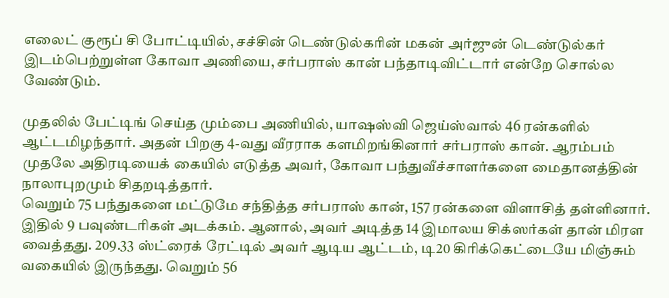எலைட் குரூப் சி போட்டியில், சச்சின் டெண்டுல்கரின் மகன் அர்ஜுன் டெண்டுல்கர் இடம்பெற்றுள்ள கோவா அணியை, சர்பராஸ் கான் பந்தாடிவிட்டார் என்றே சொல்ல வேண்டும்.

முதலில் பேட்டிங் செய்த மும்பை அணியில், யாஷஸ்வி ஜெய்ஸ்வால் 46 ரன்களில் ஆட்டமிழந்தார். அதன் பிறகு 4-வது வீரராக களமிறங்கினார் சர்பராஸ் கான். ஆரம்பம் முதலே அதிரடியைக் கையில் எடுத்த அவர், கோவா பந்துவீச்சாளர்களை மைதானத்தின் நாலாபுறமும் சிதறடித்தார்.
வெறும் 75 பந்துகளை மட்டுமே சந்தித்த சர்பராஸ் கான், 157 ரன்களை விளாசித் தள்ளினார். இதில் 9 பவுண்டரிகள் அடக்கம். ஆனால், அவர் அடித்த 14 இமாலய சிக்ஸர்கள் தான் மிரள வைத்தது. 209.33 ஸ்ட்ரைக் ரேட்டில் அவர் ஆடிய ஆட்டம், டி20 கிரிக்கெட்டையே மிஞ்சும் வகையில் இருந்தது. வெறும் 56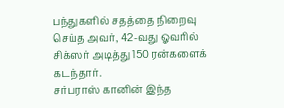பந்துகளில் சதத்தை நிறைவு செய்த அவர், 42-வது ஓவரில் சிக்ஸர் அடித்து 150 ரன்களைக் கடந்தார்.
சர்பராஸ் கானின் இந்த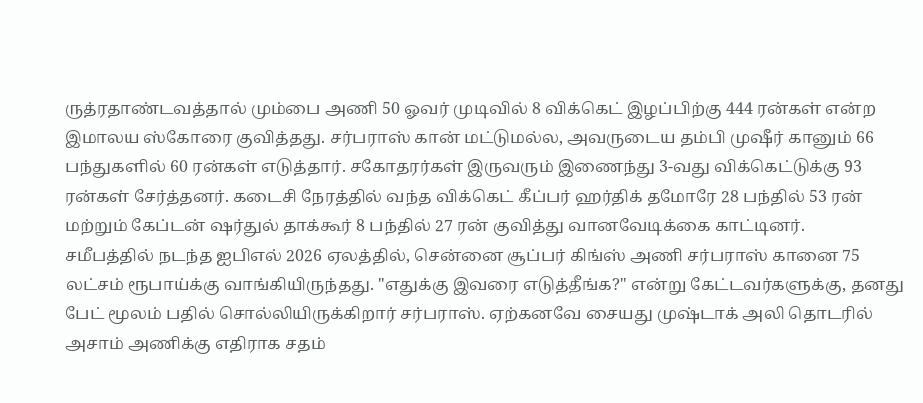ருத்ரதாண்டவத்தால் மும்பை அணி 50 ஓவர் முடிவில் 8 விக்கெட் இழப்பிற்கு 444 ரன்கள் என்ற இமாலய ஸ்கோரை குவித்தது. சர்பராஸ் கான் மட்டுமல்ல, அவருடைய தம்பி முஷீர் கானும் 66 பந்துகளில் 60 ரன்கள் எடுத்தார். சகோதரர்கள் இருவரும் இணைந்து 3-வது விக்கெட்டுக்கு 93 ரன்கள் சேர்த்தனர். கடைசி நேரத்தில் வந்த விக்கெட் கீப்பர் ஹர்திக் தமோரே 28 பந்தில் 53 ரன் மற்றும் கேப்டன் ஷர்துல் தாக்கூர் 8 பந்தில் 27 ரன் குவித்து வானவேடிக்கை காட்டினர்.
சமீபத்தில் நடந்த ஐபிஎல் 2026 ஏலத்தில், சென்னை சூப்பர் கிங்ஸ் அணி சர்பராஸ் கானை 75 லட்சம் ரூபாய்க்கு வாங்கியிருந்தது. "எதுக்கு இவரை எடுத்தீங்க?" என்று கேட்டவர்களுக்கு, தனது பேட் மூலம் பதில் சொல்லியிருக்கிறார் சர்பராஸ். ஏற்கனவே சையது முஷ்டாக் அலி தொடரில் அசாம் அணிக்கு எதிராக சதம்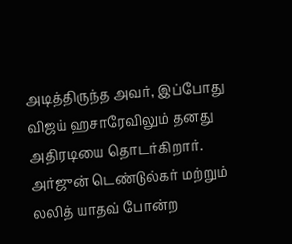அடித்திருந்த அவர், இப்போது விஜய் ஹசாரேவிலும் தனது அதிரடியை தொடர்கிறார்.
அர்ஜுன் டெண்டுல்கர் மற்றும் லலித் யாதவ் போன்ற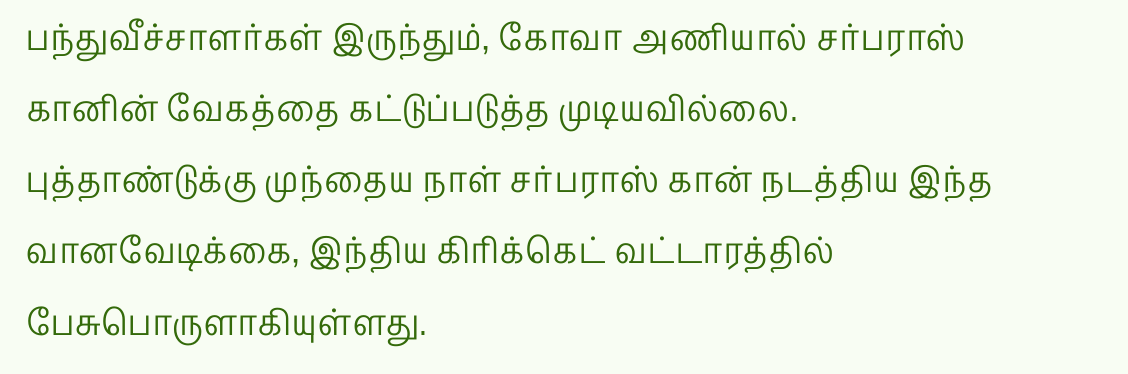பந்துவீச்சாளர்கள் இருந்தும், கோவா அணியால் சர்பராஸ் கானின் வேகத்தை கட்டுப்படுத்த முடியவில்லை. புத்தாண்டுக்கு முந்தைய நாள் சர்பராஸ் கான் நடத்திய இந்த வானவேடிக்கை, இந்திய கிரிக்கெட் வட்டாரத்தில் பேசுபொருளாகியுள்ளது.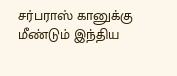சர்பராஸ் கானுக்கு மீண்டும் இந்திய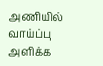அணியில் வாய்ப்பு அளிக்க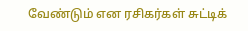வேண்டும் என ரசிகர்கள் சுட்டிக்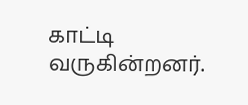காட்டி வருகின்றனர்.